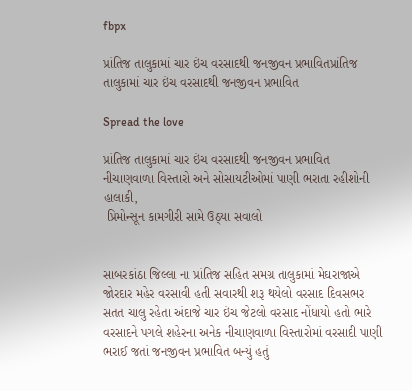fbpx

પ્રાંતિજ તાલુકામાં ચાર ઇંચ વરસાદથી જનજીવન પ્રભાવિતપ્રાંતિજ તાલુકામાં ચાર ઇંચ વરસાદથી જનજીવન પ્રભાવિત

Spread the love

પ્રાંતિજ તાલુકામાં ચાર ઇંચ વરસાદથી જનજીવન પ્રભાવિત
નીચાણવાળા વિસ્તારો અને સોસાયટીઓમાં પાણી ભરાતા રહીશોની હાલાકી,
 પ્રિમોન્સૂન કામગીરી સામે ઉઠ્યા સવાલો


સાબરકાંઠા જિલ્લા ના પ્રાંતિજ સહિત સમગ્ર તાલુકામાં મેઘરાજાએ જોરદાર મહેર વરસાવી હતી સવારથી શરૂ થયેલો વરસાદ દિવસભર સતત ચાલુ રહેતા અંદાજે ચાર ઇંચ જેટલો વરસાદ નોંધાયો હતો ભારે વરસાદને પગલે શહેરના અનેક નીચાણવાળા વિસ્તારોમાં વરસાદી પાણી ભરાઈ જતાં જનજીવન પ્રભાવિત બન્યું હતું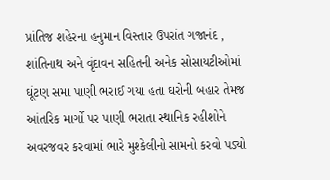પ્રાંતિજ શહેરના હનુમાન વિસ્તાર ઉપરાંત ગજાનંદ , શાંતિનાથ અને વૃંદાવન સહિતની અનેક સોસાયટીઓમાં ઘૂંટણ સમા પાણી ભરાઈ ગયા હતા ઘરોની બહાર તેમજ આંતરિક માર્ગો પર પાણી ભરાતા સ્થાનિક રહીશોને અવરજવર કરવામાં ભારે મુશ્કેલીનો સામનો કરવો પડ્યો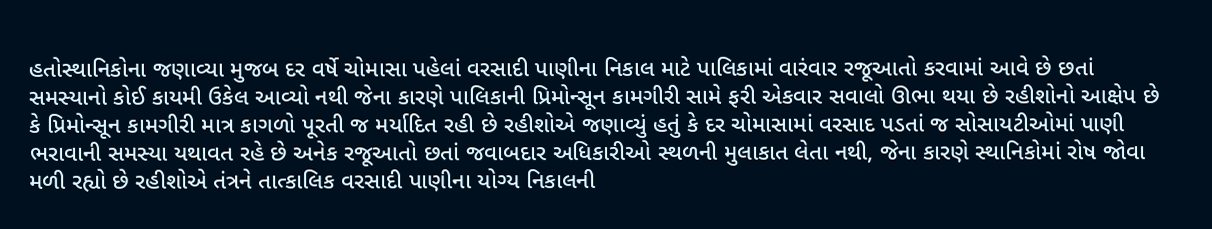હતોસ્થાનિકોના જણાવ્યા મુજબ દર વર્ષે ચોમાસા પહેલાં વરસાદી પાણીના નિકાલ માટે પાલિકામાં વારંવાર રજૂઆતો કરવામાં આવે છે છતાં સમસ્યાનો કોઈ કાયમી ઉકેલ આવ્યો નથી જેના કારણે પાલિકાની પ્રિમોન્સૂન કામગીરી સામે ફરી એકવાર સવાલો ઊભા થયા છે રહીશોનો આક્ષેપ છે કે પ્રિમોન્સૂન કામગીરી માત્ર કાગળો પૂરતી જ મર્યાદિત રહી છે રહીશોએ જણાવ્યું હતું કે દર ચોમાસામાં વરસાદ પડતાં જ સોસાયટીઓમાં પાણી ભરાવાની સમસ્યા યથાવત રહે છે અનેક રજૂઆતો છતાં જવાબદાર અધિકારીઓ સ્થળની મુલાકાત લેતા નથી, જેના કારણે સ્થાનિકોમાં રોષ જોવા મળી રહ્યો છે રહીશોએ તંત્રને તાત્કાલિક વરસાદી પાણીના યોગ્ય નિકાલની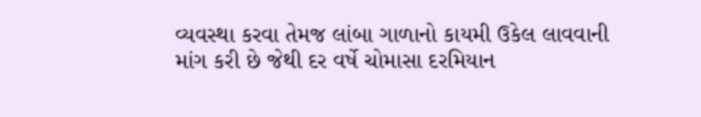વ્યવસ્થા કરવા તેમજ લાંબા ગાળાનો કાયમી ઉકેલ લાવવાની માંગ કરી છે જેથી દર વર્ષે ચોમાસા દરમિયાન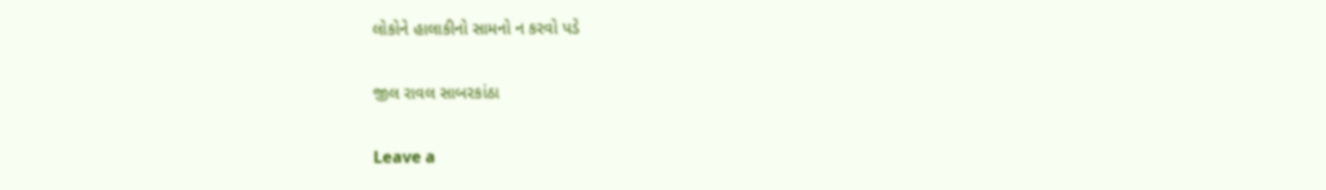લોકોને હાલાકીનો સામનો ન કરવો પડે

જીલ રાવલ સાબરકાંઠા

Leave a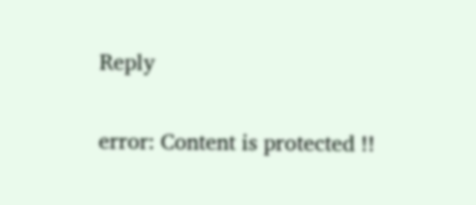Reply

error: Content is protected !!